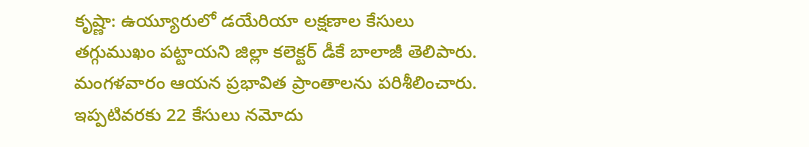కృష్ణా: ఉయ్యూరులో డయేరియా లక్షణాల కేసులు తగ్గుముఖం పట్టాయని జిల్లా కలెక్టర్ డీకే బాలాజీ తెలిపారు. మంగళవారం ఆయన ప్రభావిత ప్రాంతాలను పరిశీలించారు. ఇప్పటివరకు 22 కేసులు నమోదు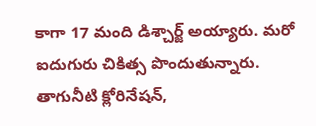కాగా 17 మంది డిశ్చార్జ్ అయ్యారు. మరో ఐదుగురు చికిత్స పొందుతున్నారు. తాగునీటి క్లోరినేషన్,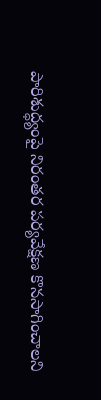పారిశుద్ధ్యంపై నిరంతర పర్యవేక్షణ కొనసాగించాలని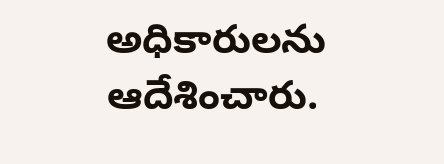అధికారులను ఆదేశించారు.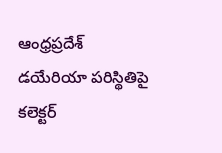ఆంధ్రప్రదేశ్
డయేరియా పరిస్థితిపై కలెక్టర్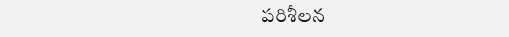పరిశీలన